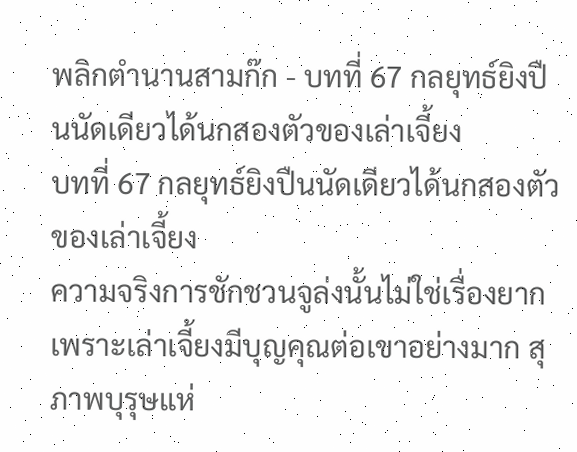พลิกตำนานสามก๊ก - บทที่ 67 กลยุทธ์ยิงปืนนัดเดียวได้นกสองตัวของเล่าเจี้ยง
บทที่ 67 กลยุทธ์ยิงปืนนัดเดียวได้นกสองตัวของเล่าเจี้ยง
ความจริงการชักชวนจูล่งนั้นไม่ใช่เรื่องยาก เพราะเล่าเจี้ยงมีบุญคุณต่อเขาอย่างมาก สุภาพบุรุษแห่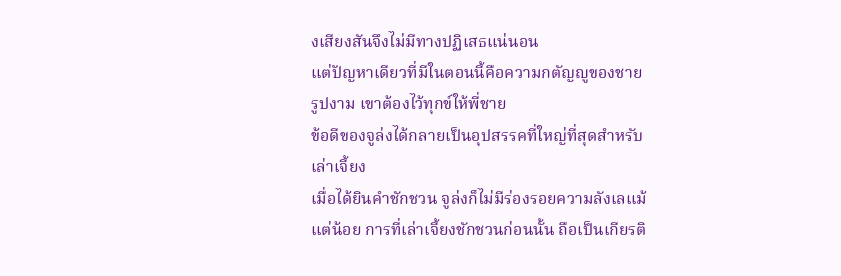งเสียงสันจึงไม่มีทางปฏิเสธแน่นอน
แต่ปัญหาเดียวที่มีในตอนนี้คือความกตัญญูของชายรูปงาม เขาต้องไว้ทุกข์ให้พี่ชาย
ข้อดีของจูล่งได้กลายเป็นอุปสรรคที่ใหญ่ที่สุดสำหรับเล่าเจี้ยง
เมื่อได้ยินคำชักชวน จูล่งก็ไม่มีร่องรอยความลังเลแม้แต่น้อย การที่เล่าเจี้ยงชักชวนก่อนนั้น ถือเป็นเกียรติ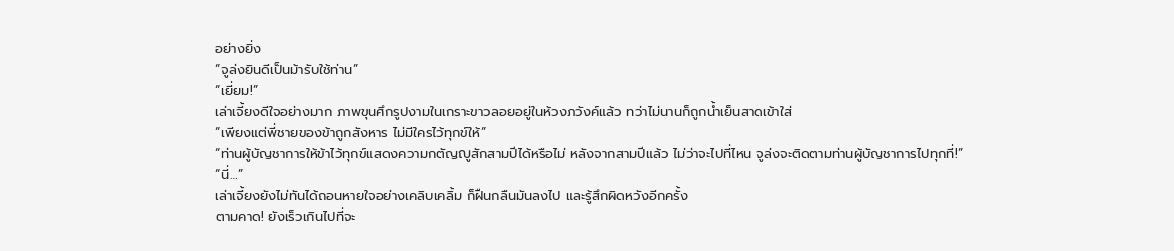อย่างยิ่ง
“จูล่งยินดีเป็นม้ารับใช้ท่าน”
“เยี่ยม!”
เล่าเจี้ยงดีใจอย่างมาก ภาพขุนศึกรูปงามในเกราะขาวลอยอยู่ในห้วงภวังค์แล้ว ทว่าไม่นานก็ถูกน้ำเย็นสาดเข้าใส่
“เพียงแต่พี่ชายของข้าถูกสังหาร ไม่มีใครไว้ทุกข์ให้”
“ท่านผู้บัญชาการให้ข้าไว้ทุกข์แสดงความกตัญญูสักสามปีได้หรือไม่ หลังจากสามปีแล้ว ไม่ว่าจะไปที่ไหน จูล่งจะติดตามท่านผู้บัญชาการไปทุกที่!”
“นี่…”
เล่าเจี้ยงยังไม่ทันได้ถอนหายใจอย่างเคลิบเคลิ้ม ก็ฝืนกลืนมันลงไป และรู้สึกผิดหวังอีกครั้ง
ตามคาด! ยังเร็วเกินไปที่จะ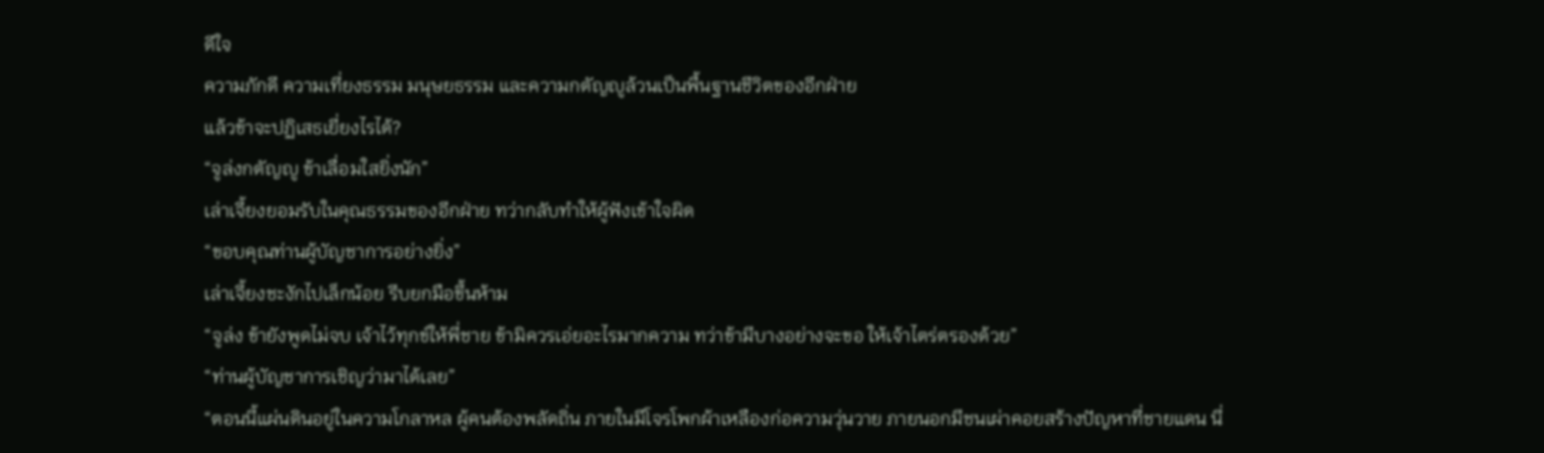ดีใจ
ความภักดี ความเที่ยงธรรม มนุษยธรรม และความกตัญญูล้วนเป็นพื้นฐานชีวิตของอีกฝ่าย
แล้วข้าจะปฏิเสธเยี่ยงไรได้?
“จูล่งกตัญญู ข้าเลื่อมใสยิ่งนัก”
เล่าเจี้ยงยอมรับในคุณธรรมของอีกฝ่าย ทว่ากลับทำให้ผู้ฟังเข้าใจผิด
“ขอบคุณท่านผู้บัญชาการอย่างยิ่ง”
เล่าเจี้ยงชะงักไปเล็กน้อย รีบยกมือขึ้นห้าม
“จูล่ง ข้ายังพูดไม่จบ เจ้าไว้ทุกข์ให้พี่ชาย ข้ามิควรเอ่ยอะไรมากความ ทว่าข้ามีบางอย่างจะขอ ให้เจ้าไตร่ตรองด้วย”
“ท่านผู้บัญชาการเชิญว่ามาได้เลย”
“ตอนนี้แผ่นดินอยู่ในความโกลาหล ผู้คนต้องพลัดถิ่น ภายในมีโจรโพกผ้าเหลืองก่อความวุ่นวาย ภายนอกมีชนเผ่าคอยสร้างปัญหาที่ชายแดน นี่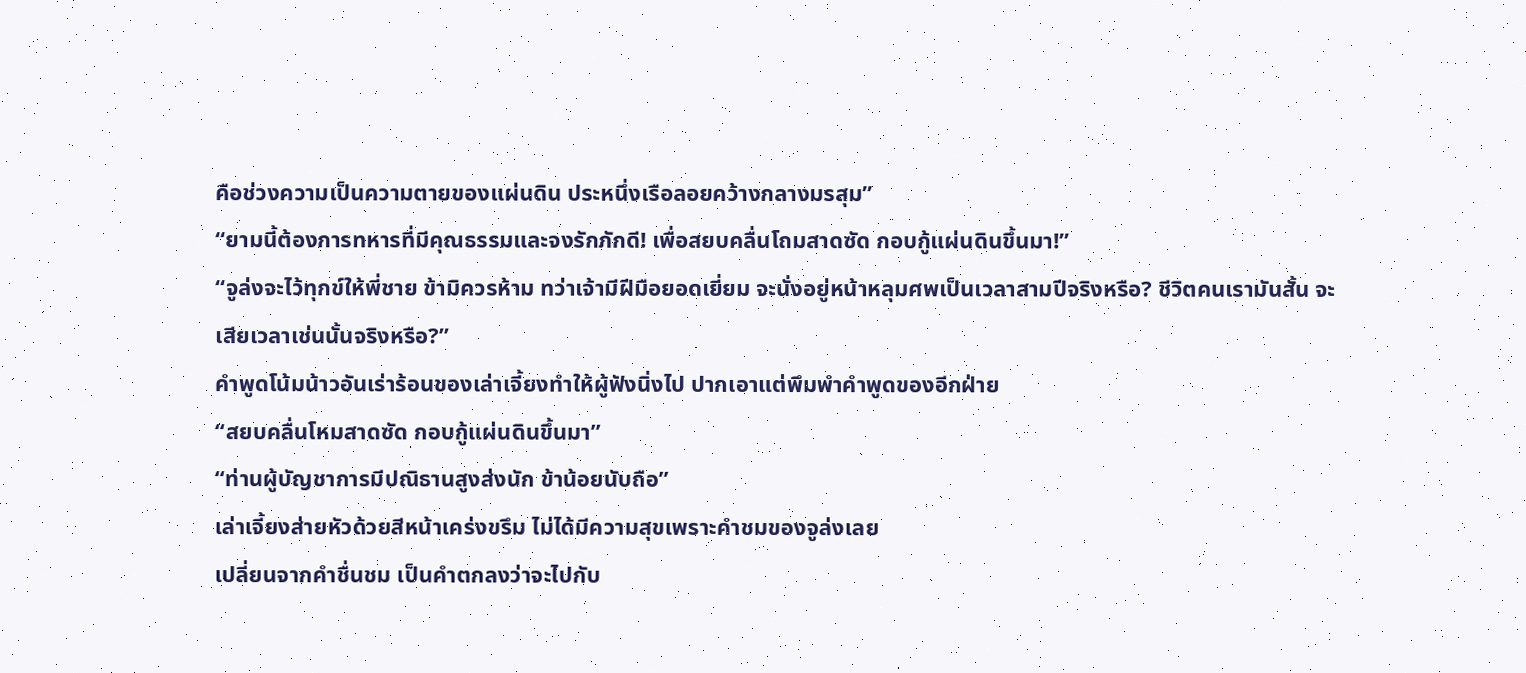คือช่วงความเป็นความตายของแผ่นดิน ประหนึ่งเรือลอยคว้างกลางมรสุม”
“ยามนี้ต้องการทหารที่มีคุณธรรมและจงรักภักดี! เพื่อสยบคลื่นโถมสาดซัด กอบกู้แผ่นดินขึ้นมา!”
“จูล่งจะไว้ทุกข์ให้พี่ชาย ข้ามิควรห้าม ทว่าเจ้ามีฝีมือยอดเยี่ยม จะนั่งอยู่หน้าหลุมศพเป็นเวลาสามปีจริงหรือ? ชีวิตคนเรามันสั้น จะเสียเวลาเช่นนั้นจริงหรือ?”
คำพูดโน้มน้าวอันเร่าร้อนของเล่าเจี้ยงทำให้ผู้ฟังนิ่งไป ปากเอาแต่พึมพำคำพูดของอีกฝ่าย
“สยบคลื่นโหมสาดซัด กอบกู้แผ่นดินขึ้นมา”
“ท่านผู้บัญชาการมีปณิธานสูงส่งนัก ข้าน้อยนับถือ”
เล่าเจี้ยงส่ายหัวด้วยสีหน้าเคร่งขรึม ไม่ได้มีความสุขเพราะคำชมของจูล่งเลย
เปลี่ยนจากคำชื่นชม เป็นคำตกลงว่าจะไปกับ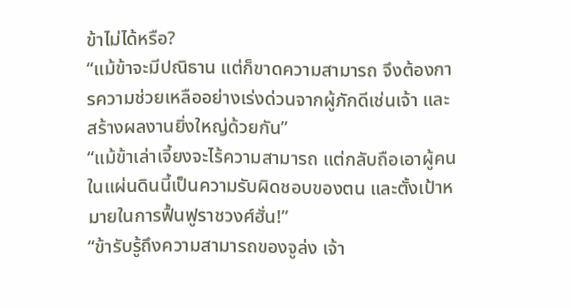ข้าไม่ได้หรือ?
“แม้ข้าจะมีปณิธาน แต่ก็ขาดความสามารถ จึงต้องการความช่วยเหลืออย่างเร่งด่วนจากผู้ภักดีเช่นเจ้า และสร้างผลงานยิ่งใหญ่ด้วยกัน”
“แม้ข้าเล่าเจี้ยงจะไร้ความสามารถ แต่กลับถือเอาผู้คนในแผ่นดินนี้เป็นความรับผิดชอบของตน และตั้งเป้าหมายในการฟื้นฟูราชวงศ์ฮั่น!”
“ข้ารับรู้ถึงความสามารถของจูล่ง เจ้า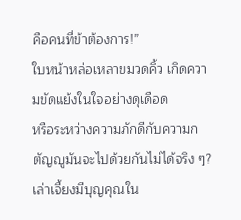คือคนที่ข้าต้องการ!”
ใบหน้าหล่อเหลาขมวดคิ้ว เกิดความขัดแย้งในใจอย่างดุเดือด
หรือระหว่างความภักดีกับความกตัญญูมันจะไปด้วยกันไม่ได้จริง ๆ?
เล่าเจี้ยงมีบุญคุณใน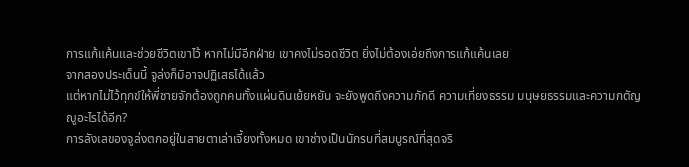การแก้แค้นและช่วยชีวิตเขาไว้ หากไม่มีอีกฝ่าย เขาคงไม่รอดชีวิต ยิ่งไม่ต้องเอ่ยถึงการแก้แค้นเลย
จากสองประเด็นนี้ จูล่งก็มิอาจปฏิเสธได้แล้ว
แต่หากไม่ไว้ทุกข์ให้พี่ชายจักต้องถูกคนทั้งแผ่นดินเย้ยหยัน จะยังพูดถึงความภักดี ความเที่ยงธรรม มนุษยธรรมและความกตัญญูอะไรได้อีก?
การลังเลของจูล่งตกอยู่ในสายตาเล่าเจี้ยงทั้งหมด เขาช่างเป็นนักรบที่สมบูรณ์ที่สุดจริ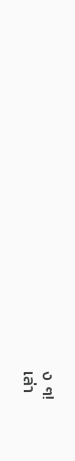ง ๆ!
เล่า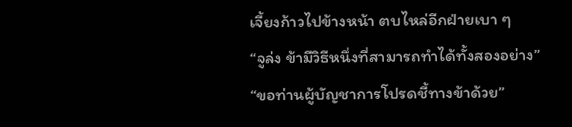เจี้ยงก้าวไปข้างหน้า ตบไหล่อีกฝ่ายเบา ๆ
“จูล่ง ข้ามีวิธีหนึ่งที่สามารถทำได้ทั้งสองอย่าง”
“ขอท่านผู้บัญชาการโปรดชี้ทางข้าด้วย”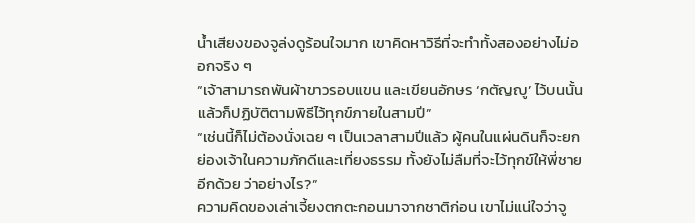น้ำเสียงของจูล่งดูร้อนใจมาก เขาคิดหาวิธีที่จะทำทั้งสองอย่างไม่ออกจริง ๆ
“เจ้าสามารถพันผ้าขาวรอบแขน และเขียนอักษร ‘กตัญญู’ ไว้บนนั้น แล้วก็ปฏิบัติตามพิธีไว้ทุกข์ภายในสามปี”
“เช่นนี้ก็ไม่ต้องนั่งเฉย ๆ เป็นเวลาสามปีแล้ว ผู้คนในแผ่นดินก็จะยกย่องเจ้าในความภักดีและเที่ยงธรรม ทั้งยังไม่ลืมที่จะไว้ทุกข์ให้พี่ชายอีกด้วย ว่าอย่างไร?”
ความคิดของเล่าเจี้ยงตกตะกอนมาจากชาติก่อน เขาไม่แน่ใจว่าจู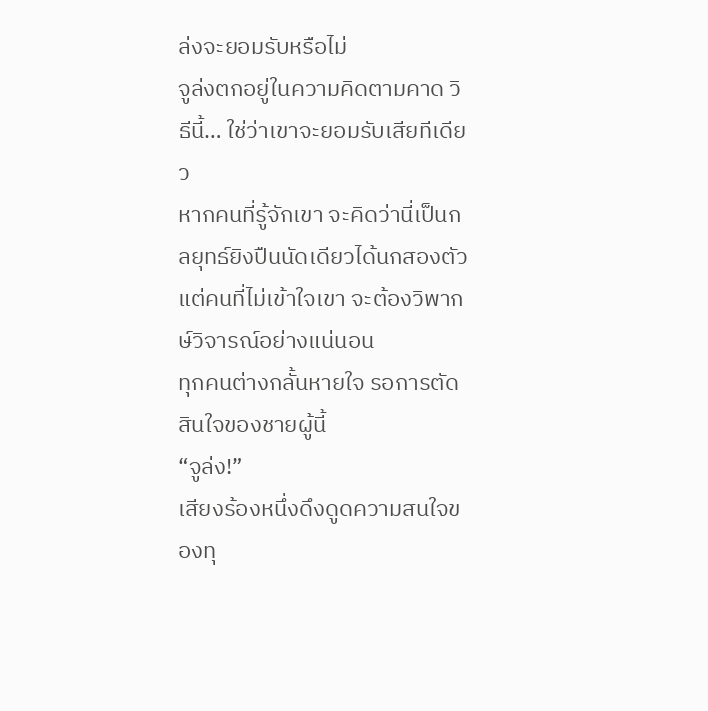ล่งจะยอมรับหรือไม่
จูล่งตกอยู่ในความคิดตามคาด วิธีนี้… ใช่ว่าเขาจะยอมรับเสียทีเดียว
หากคนที่รู้จักเขา จะคิดว่านี่เป็นกลยุทธ์ยิงปืนนัดเดียวได้นกสองตัว แต่คนที่ไม่เข้าใจเขา จะต้องวิพากษ์วิจารณ์อย่างแน่นอน
ทุกคนต่างกลั้นหายใจ รอการตัดสินใจของชายผู้นี้
“จูล่ง!”
เสียงร้องหนึ่งดึงดูดความสนใจของทุ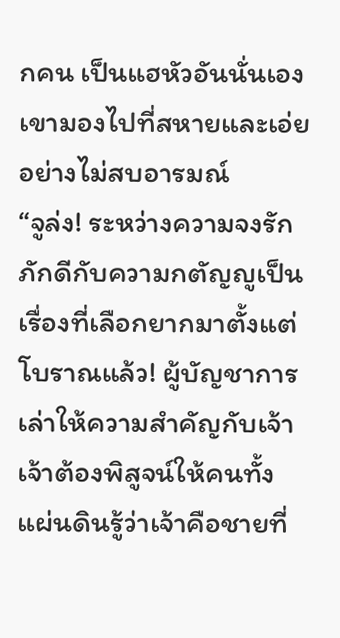กคน เป็นแฮหัวอันนั่นเอง
เขามองไปที่สหายและเอ่ยอย่างไม่สบอารมณ์
“จูล่ง! ระหว่างความจงรักภักดีกับความกตัญญูเป็นเรื่องที่เลือกยากมาตั้งแต่โบราณแล้ว! ผู้บัญชาการเล่าให้ความสำคัญกับเจ้า เจ้าต้องพิสูจน์ให้คนทั้งแผ่นดินรู้ว่าเจ้าคือชายที่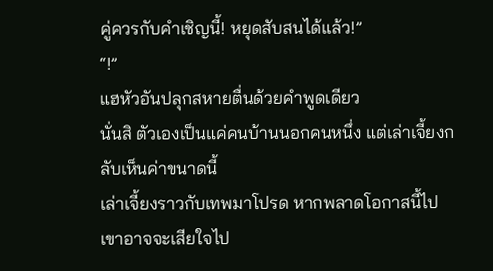คู่ควรกับคำเชิญนี้! หยุดสับสนได้แล้ว!”
“!”
แฮหัวอันปลุกสหายตื่นด้วยคำพูดเดียว
นั่นสิ ตัวเองเป็นแค่คนบ้านนอกคนหนึ่ง แต่เล่าเจี้ยงกลับเห็นค่าขนาดนี้
เล่าเจี้ยงราวกับเทพมาโปรด หากพลาดโอกาสนี้ไป เขาอาจจะเสียใจไป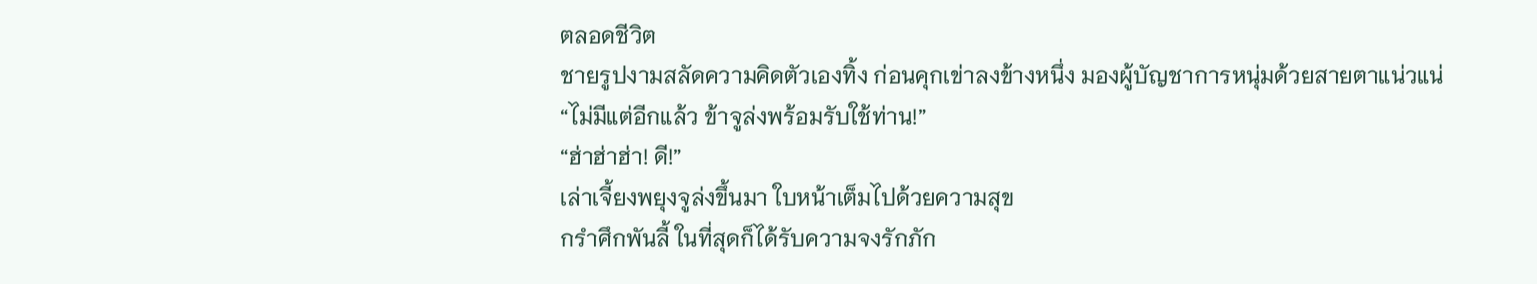ตลอดชีวิต
ชายรูปงามสลัดความคิดตัวเองทิ้ง ก่อนคุกเข่าลงข้างหนึ่ง มองผู้บัญชาการหนุ่มด้วยสายตาแน่วแน่
“ไม่มีแต่อีกแล้ว ข้าจูล่งพร้อมรับใช้ท่าน!”
“ฮ่าฮ่าฮ่า! ดี!”
เล่าเจี้ยงพยุงจูล่งขึ้นมา ใบหน้าเต็มไปด้วยความสุข
กรำศึกพันลี้ ในที่สุดก็ได้รับความจงรักภัก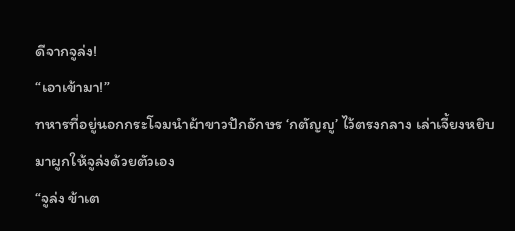ดีจากจูล่ง!
“เอาเข้ามา!”
ทหารที่อยู่นอกกระโจมนำผ้าขาวปักอักษร ‘กตัญญู’ ไว้ตรงกลาง เล่าเจี้ยงหยิบมาผูกให้จูล่งด้วยตัวเอง
“จูล่ง ข้าเต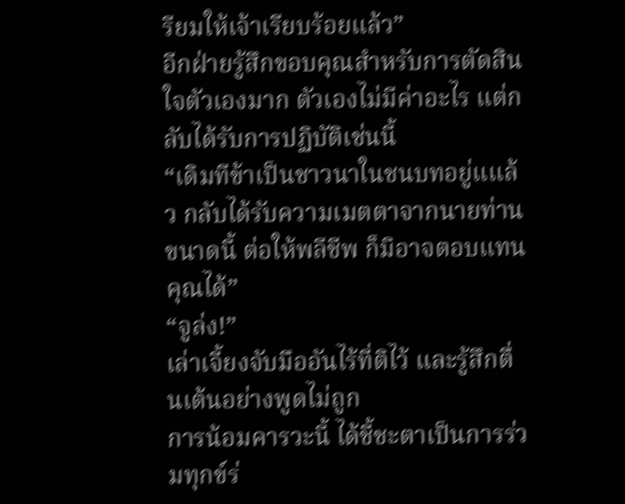รียมให้เจ้าเรียบร้อยแล้ว”
อีกฝ่ายรู้สึกขอบคุณสำหรับการตัดสินใจตัวเองมาก ตัวเองไม่มีค่าอะไร แต่กลับได้รับการปฏิบัติเช่นนี้
“เดิมทีข้าเป็นชาวนาในชนบทอยู่แแล้ว กลับได้รับความเมตตาจากนายท่านขนาดนี้ ต่อให้พลีชีพ ก็มิอาจตอบแทนคุณได้”
“จูล่ง!”
เล่าเจี้ยงจับมืออันไร้ที่ติไว้ และรู้สึกตื่นเต้นอย่างพูดไม่ถูก
การน้อมคารวะนี้ ได้ชี้ชะตาเป็นการร่วมทุกข์ร่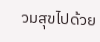วมสุขไปด้วย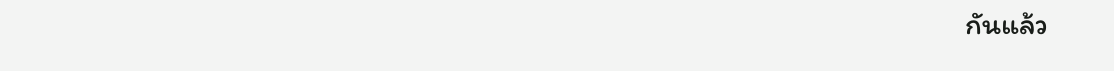กันแล้ว